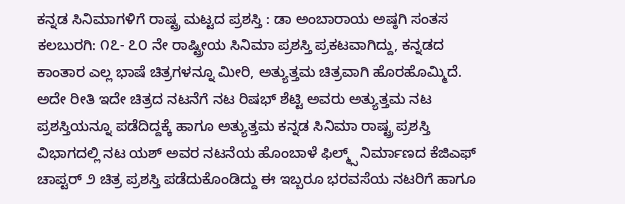ಕನ್ನಡ ಸಿನಿಮಾಗಳಿಗೆ ರಾಷ್ಟ್ರ ಮಟ್ಟದ ಪ್ರಶಸ್ತಿ : ಡಾ ಅಂಬಾರಾಯ ಅಷ್ಠಗಿ ಸಂತಸ
ಕಲಬುರಗಿ: ೧೭- ೭೦ ನೇ ರಾಷ್ಟ್ರೀಯ ಸಿನಿಮಾ ಪ್ರಶಸ್ತಿ ಪ್ರಕಟವಾಗಿದ್ದು, ಕನ್ನಡದ ಕಾಂತಾರ ಎಲ್ಲ ಭಾಷೆ ಚಿತ್ರಗಳನ್ನೂ ಮೀರಿ, ಅತ್ಯುತ್ತಮ ಚಿತ್ರವಾಗಿ ಹೊರಹೊಮ್ಮಿದೆ. ಅದೇ ರೀತಿ ಇದೇ ಚಿತ್ರದ ನಟನೆಗೆ ನಟ ರಿಷಭ್ ಶೆಟ್ಟಿ ಅವರು ಅತ್ಯುತ್ತಮ ನಟ ಪ್ರಶಸ್ತಿಯನ್ನೂ ಪಡೆದಿದ್ದಕ್ಕೆ ಹಾಗೂ ಅತ್ಯುತ್ತಮ ಕನ್ನಡ ಸಿನಿಮಾ ರಾಷ್ಟ್ರ ಪ್ರಶಸ್ತಿ ವಿಭಾಗದಲ್ಲಿ ನಟ ಯಶ್ ಅವರ ನಟನೆಯ ಹೊಂಬಾಳೆ ಫಿಲ್ಮ್ಸ್ ನಿರ್ಮಾಣದ ಕೆಜಿಎಫ್ ಚಾಪ್ಟರ್ ೨ ಚಿತ್ರ ಪ್ರಶಸ್ತಿ ಪಡೆದುಕೊಂಡಿದ್ದು ಈ ಇಬ್ಬರೂ ಭರವಸೆಯ ನಟರಿಗೆ ಹಾಗೂ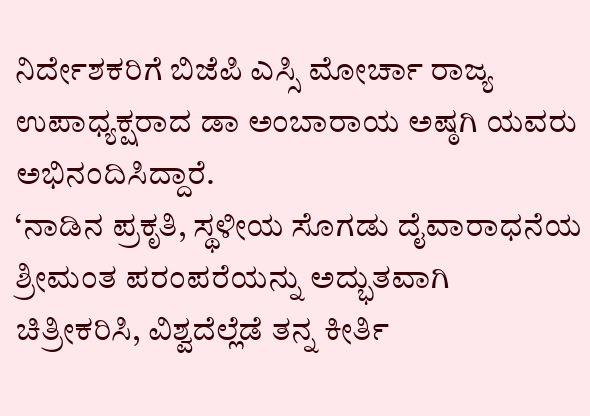ನಿರ್ದೇಶಕರಿಗೆ ಬಿಜೆಪಿ ಎಸ್ಸಿ ಮೋರ್ಚಾ ರಾಜ್ಯ ಉಪಾಧ್ಯಕ್ಷರಾದ ಡಾ ಅಂಬಾರಾಯ ಅಷ್ಠಗಿ ಯವರು ಅಭಿನಂದಿಸಿದ್ದಾರೆ.
‘ನಾಡಿನ ಪ್ರಕೃತಿ, ಸ್ಥಳೀಯ ಸೊಗಡು ದೈವಾರಾಧನೆಯ ಶ್ರೀಮಂತ ಪರಂಪರೆಯನ್ನು ಅದ್ಭುತವಾಗಿ ಚಿತ್ರೀಕರಿಸಿ, ವಿಶ್ವದೆಲ್ಲೆಡೆ ತನ್ನ ಕೀರ್ತಿ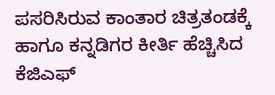ಪಸರಿಸಿರುವ ಕಾಂತಾರ ಚಿತ್ರತಂಡಕ್ಕೆ ಹಾಗೂ ಕನ್ನಡಿಗರ ಕೀರ್ತಿ ಹೆಚ್ಚಿಸಿದ ಕೆಜಿಎಫ್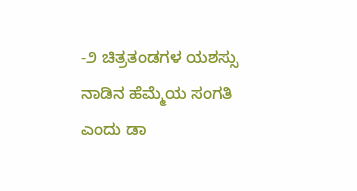-೨ ಚಿತ್ರತಂಡಗಳ ಯಶಸ್ಸು ನಾಡಿನ ಹೆಮ್ಮೆಯ ಸಂಗತಿ ಎಂದು ಡಾ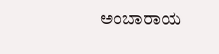ಅಂಬಾರಾಯ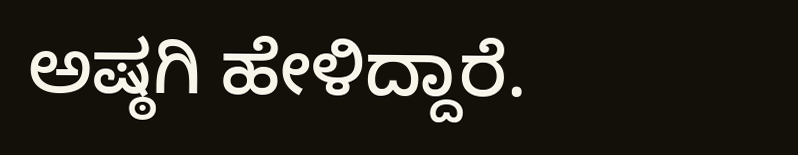ಅಷ್ಠಗಿ ಹೇಳಿದ್ದಾರೆ.